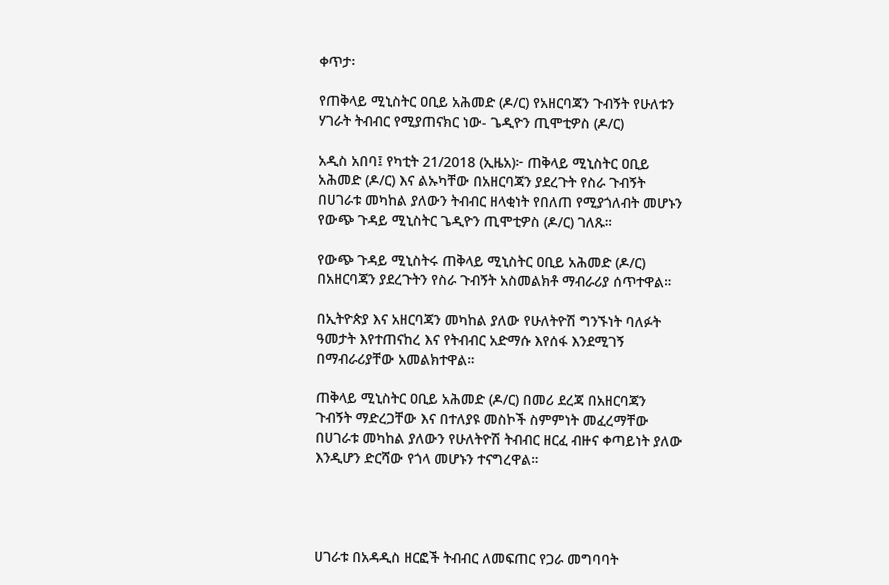ቀጥታ፡

የጠቅላይ ሚኒስትር ዐቢይ አሕመድ (ዶ/ር) የአዘርባጃን ጉብኝት የሁለቱን ሃገራት ትብብር የሚያጠናክር ነው- ጌዲዮን ጢሞቲዎስ (ዶ/ር)

አዲስ አበባ፤ የካቲት 21/2018 (ኢዜአ)፦ ጠቅላይ ሚኒስትር ዐቢይ አሕመድ (ዶ/ር) እና ልኡካቸው በአዘርባጃን ያደረጉት የስራ ጉብኝት በሀገራቱ መካከል ያለውን ትብብር ዘላቂነት የበለጠ የሚያጎለብት መሆኑን የውጭ ጉዳይ ሚኒስትር ጌዲዮን ጢሞቲዎስ (ዶ/ር) ገለጹ።

የውጭ ጉዳይ ሚኒስትሩ ጠቅላይ ሚኒስትር ዐቢይ አሕመድ (ዶ/ር) በአዘርባጃን ያደረጉትን የስራ ጉብኝት አስመልክቶ ማብራሪያ ሰጥተዋል።

በኢትዮጵያ እና አዘርባጃን መካከል ያለው የሁለትዮሽ ግንኙነት ባለፉት ዓመታት እየተጠናከረ እና የትብብር አድማሱ እየሰፋ እንደሚገኝ በማብራሪያቸው አመልክተዋል።

ጠቅላይ ሚኒስትር ዐቢይ አሕመድ (ዶ/ር) በመሪ ደረጃ በአዘርባጃን ጉብኝት ማድረጋቸው እና በተለያዩ መስኮች ስምምነት መፈረማቸው በሀገራቱ መካከል ያለውን የሁለትዮሽ ትብብር ዘርፈ ብዙና ቀጣይነት ያለው እንዲሆን ድርሻው የጎላ መሆኑን ተናግረዋል።




ሀገራቱ በአዳዲስ ዘርፎች ትብብር ለመፍጠር የጋራ መግባባት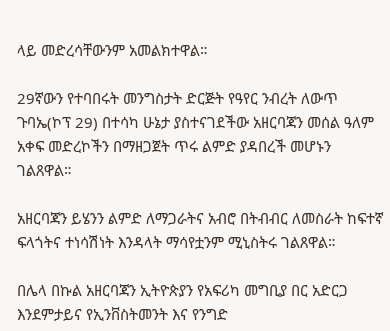ላይ መድረሳቸውንም አመልክተዋል።

29ኛውን የተባበሩት መንግስታት ድርጅት የዓየር ንብረት ለውጥ ጉባኤ(ኮፕ 29) በተሳካ ሁኔታ ያስተናገደችው አዘርባጃን መሰል ዓለም አቀፍ መድረኮችን በማዘጋጀት ጥሩ ልምድ ያዳበረች መሆኑን ገልጸዋል።

አዘርባጃን ይሄንን ልምድ ለማጋራትና አብሮ በትብብር ለመስራት ከፍተኛ ፍላጎትና ተነሳሽነት እንዳላት ማሳየቷንም ሚኒስትሩ ገልጸዋል።

በሌላ በኩል አዘርባጃን ኢትዮጵያን የአፍሪካ መግቢያ በር አድርጋ እንደምታይና የኢንቨስትመንት እና የንግድ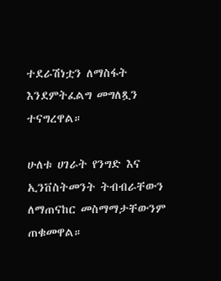ተደራሽነቷን ለማስፋት እንደምትፈልግ መግለጿን ተናግረዋል።

ሁለቱ ሀገራት የንግድ እና ኢንቨስትመንት ትብብራቸውን ለማጠናከር መስማማታቸውንም ጠቁመዋል።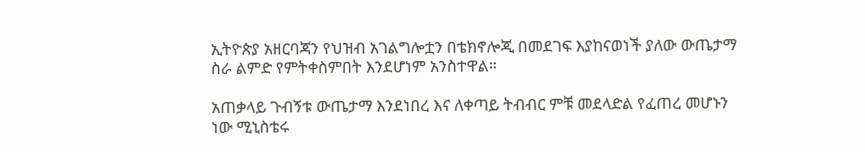ኢትዮጵያ አዘርባጃን የህዝብ አገልግሎቷን በቴክኖሎጂ በመደገፍ እያከናወነች ያለው ውጤታማ ስራ ልምድ የምትቀስምበት እንደሆነም አንስተዋል።

አጠቃላይ ጉብኝቱ ውጤታማ እንደነበረ እና ለቀጣይ ትብብር ምቹ መደላድል የፈጠረ መሆኑን ነው ሚኒስቴሩ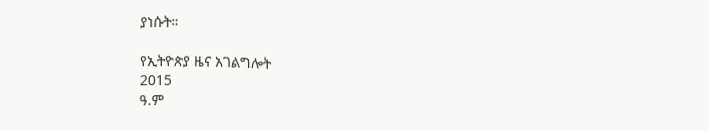ያነሱት።

የኢትዮጵያ ዜና አገልግሎት
2015
ዓ.ም